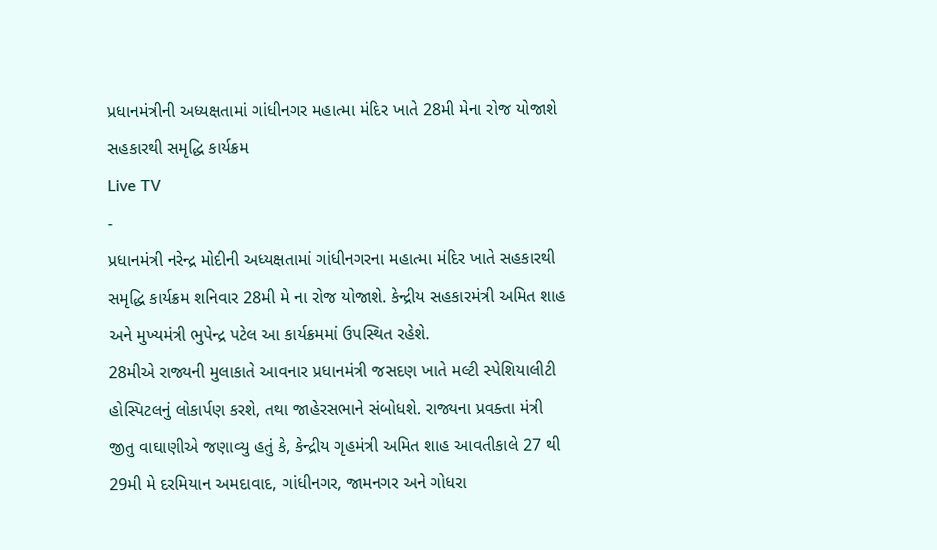પ્રધાનમંત્રીની અધ્યક્ષતામાં ગાંધીનગર મહાત્મા મંદિર ખાતે 28મી મેના રોજ યોજાશે સહકારથી સમૃદ્ધિ કાર્યક્રમ
Live TV
-
પ્રધાનમંત્રી નરેન્દ્ર મોદીની અધ્યક્ષતામાં ગાંધીનગરના મહાત્મા મંદિર ખાતે સહકારથી સમૃદ્ધિ કાર્યક્રમ શનિવાર 28મી મે ના રોજ યોજાશે. કેન્દ્રીય સહકારમંત્રી અમિત શાહ અને મુખ્યમંત્રી ભુપેન્દ્ર પટેલ આ કાર્યક્રમમાં ઉપસ્થિત રહેશે.
28મીએ રાજ્યની મુલાકાતે આવનાર પ્રધાનમંત્રી જસદણ ખાતે મલ્ટી સ્પેશિયાલીટી હોસ્પિટલનું લોકાર્પણ કરશે, તથા જાહેરસભાને સંબોધશે. રાજ્યના પ્રવક્તા મંત્રી જીતુ વાઘાણીએ જણાવ્યુ હતું કે, કેન્દ્રીય ગૃહમંત્રી અમિત શાહ આવતીકાલે 27 થી 29મી મે દરમિયાન અમદાવાદ, ગાંધીનગર, જામનગર અને ગોધરા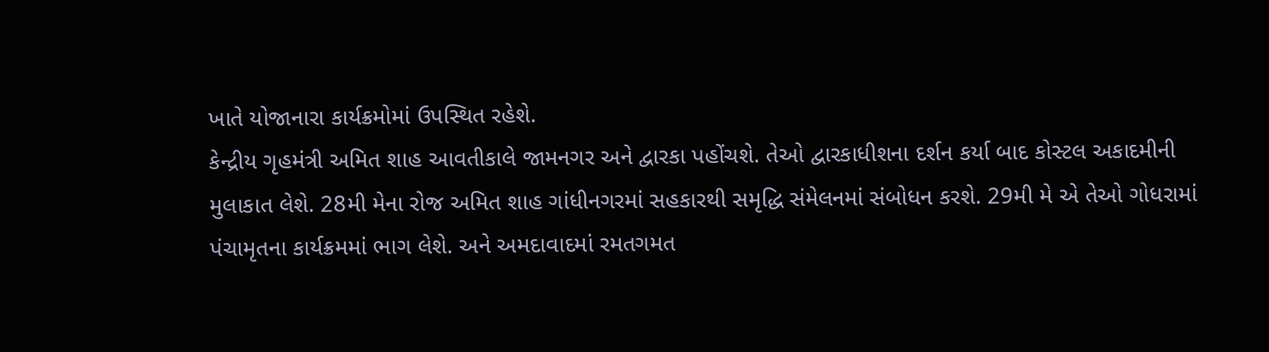ખાતે યોજાનારા કાર્યક્રમોમાં ઉપસ્થિત રહેશે.
કેન્દ્રીય ગૃહમંત્રી અમિત શાહ આવતીકાલે જામનગર અને દ્વારકા પહોંચશે. તેઓ દ્વારકાધીશના દર્શન કર્યા બાદ કોસ્ટલ અકાદમીની મુલાકાત લેશે. 28મી મેના રોજ અમિત શાહ ગાંધીનગરમાં સહકારથી સમૃદ્ધિ સંમેલનમાં સંબોધન કરશે. 29મી મે એ તેઓ ગોધરામાં પંચામૃતના કાર્યક્રમમાં ભાગ લેશે. અને અમદાવાદમાં રમતગમત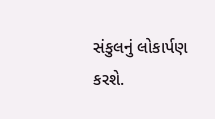સંકુલનું લોકાર્પણ કરશે.